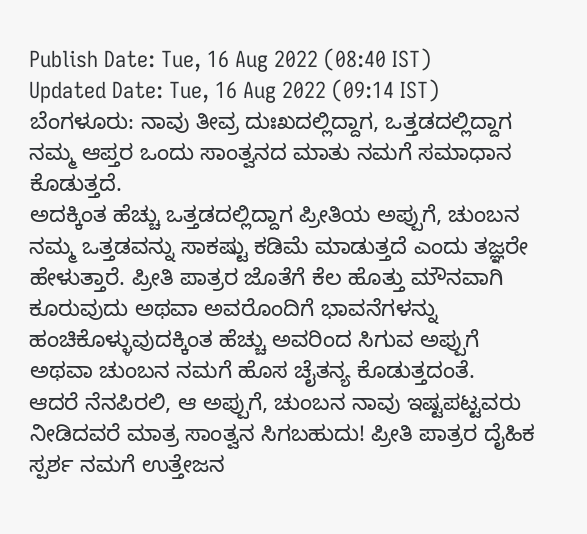Publish Date: Tue, 16 Aug 2022 (08:40 IST)
Updated Date: Tue, 16 Aug 2022 (09:14 IST)
ಬೆಂಗಳೂರು: ನಾವು ತೀವ್ರ ದುಃಖದಲ್ಲಿದ್ದಾಗ, ಒತ್ತಡದಲ್ಲಿದ್ದಾಗ ನಮ್ಮ ಆಪ್ತರ ಒಂದು ಸಾಂತ್ವನದ ಮಾತು ನಮಗೆ ಸಮಾಧಾನ ಕೊಡುತ್ತದೆ.
ಅದಕ್ಕಿಂತ ಹೆಚ್ಚು ಒತ್ತಡದಲ್ಲಿದ್ದಾಗ ಪ್ರೀತಿಯ ಅಪ್ಪುಗೆ, ಚುಂಬನ ನಮ್ಮ ಒತ್ತಡವನ್ನು ಸಾಕಷ್ಟು ಕಡಿಮೆ ಮಾಡುತ್ತದೆ ಎಂದು ತಜ್ಞರೇ ಹೇಳುತ್ತಾರೆ. ಪ್ರೀತಿ ಪಾತ್ರರ ಜೊತೆಗೆ ಕೆಲ ಹೊತ್ತು ಮೌನವಾಗಿ ಕೂರುವುದು ಅಥವಾ ಅವರೊಂದಿಗೆ ಭಾವನೆಗಳನ್ನು ಹಂಚಿಕೊಳ್ಳುವುದಕ್ಕಿಂತ ಹೆಚ್ಚು ಅವರಿಂದ ಸಿಗುವ ಅಪ್ಪುಗೆ ಅಥವಾ ಚುಂಬನ ನಮಗೆ ಹೊಸ ಚೈತನ್ಯ ಕೊಡುತ್ತದಂತೆ.
ಆದರೆ ನೆನಪಿರಲಿ, ಆ ಅಪ್ಪುಗೆ, ಚುಂಬನ ನಾವು ಇಷ್ಟಪಟ್ಟವರು ನೀಡಿದವರೆ ಮಾತ್ರ ಸಾಂತ್ವನ ಸಿಗಬಹುದು! ಪ್ರೀತಿ ಪಾತ್ರರ ದೈಹಿಕ ಸ್ಪರ್ಶ ನಮಗೆ ಉತ್ತೇಜನ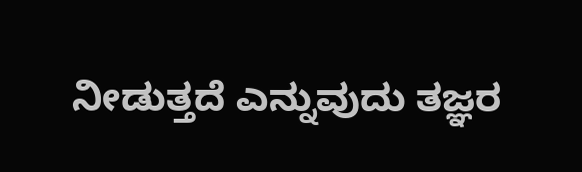ನೀಡುತ್ತದೆ ಎನ್ನುವುದು ತಜ್ಞರ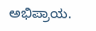ಅಭಿಪ್ರಾಯ.